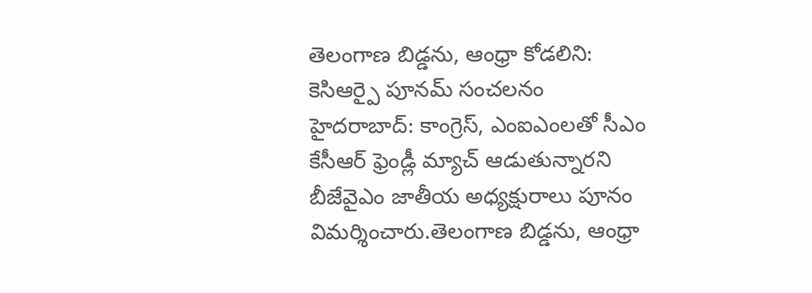తెలంగాణ బిడ్డను, ఆంధ్రా కోడలిని: కెసిఆర్పై పూనమ్ సంచలనం
హైదరాబాద్: కాంగ్రెస్, ఎంఐఎంలతో సీఎం కేసీఆర్ ఫ్రెండ్లీ మ్యాచ్ ఆడుతున్నారని బీజేవైఎం జాతీయ అధ్యక్షురాలు పూనం విమర్శించారు.తెలంగాణ బిడ్డను, ఆంధ్రా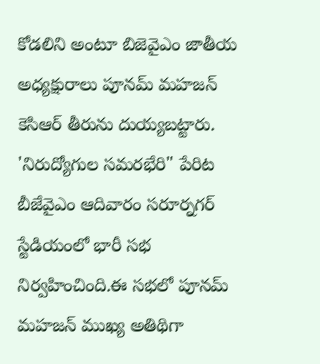కోడలిని అంటూ బిజెవైఎం జాతీయ అధ్యక్షురాలు పూనమ్ మహజన్ కెసిఆర్ తీరును దుయ్యబట్టారు.
'నిరుద్యోగుల సమరభేరి" పేరిట బీజేవైఎం ఆదివారం సరూర్నగర్ స్టేడియంలో భారీ సభ నిర్వహించింది.ఈ సభలో పూనమ్ మహజన్ ముఖ్య అతిథిగా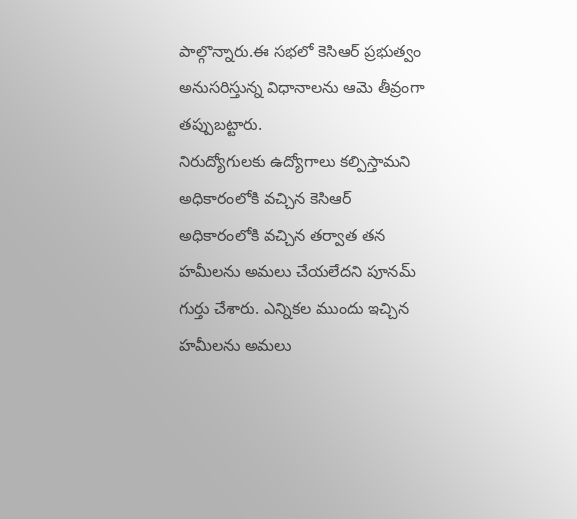పాల్గొన్నారు.ఈ సభలో కెసిఆర్ ప్రభుత్వం అనుసరిస్తున్న విధానాలను ఆమె తీవ్రంగా తప్పుబట్టారు.
నిరుద్యోగులకు ఉద్యోగాలు కల్పిస్తామని అధికారంలోకి వచ్చిన కెసిఆర్ అధికారంలోకి వచ్చిన తర్వాత తన హమీలను అమలు చేయలేదని పూనమ్ గుర్తు చేశారు. ఎన్నికల ముందు ఇచ్చిన హమీలను అమలు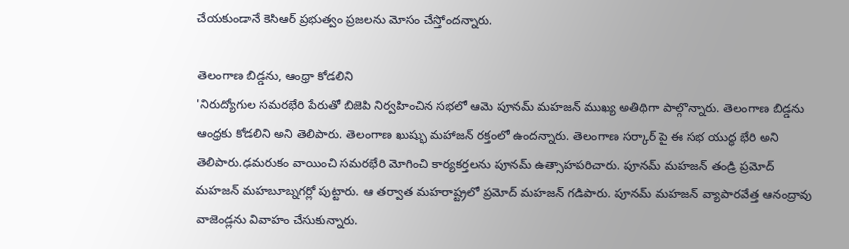చేయకుండానే కెసిఆర్ ప్రభుత్వం ప్రజలను మోసం చేస్తోందన్నారు.

తెలంగాణ బిడ్డను, ఆంధ్రా కోడలిని
'నిరుద్యోగుల సమరభేరి పేరుతో బిజెపి నిర్వహించిన సభలో ఆమె పూనమ్ మహజన్ ముఖ్య అతిథిగా పాల్గొన్నారు. తెలంగాణ బిడ్డను ఆంధ్రకు కోడలిని అని తెలిపారు. తెలంగాణ ఖుష్భు మహాజన్ రక్తంలో ఉందన్నారు. తెలంగాణ సర్కార్ పై ఈ సభ యుద్ధ భేరి అని తెలిపారు.ఢమరుకం వాయించి సమరభేరి మోగించి కార్యకర్తలను పూనమ్ ఉత్సాహపరిచారు. పూనమ్ మహజన్ తండ్రి ప్రమోద్ మహజన్ మహబూబ్నగర్లో పుట్టారు. ఆ తర్వాత మహరాష్ట్రలో ప్రమోద్ మహజన్ గడిపారు. పూనమ్ మహజన్ వ్యాపారవేత్త ఆనంద్రావు వాజెండ్లను వివాహం చేసుకున్నారు.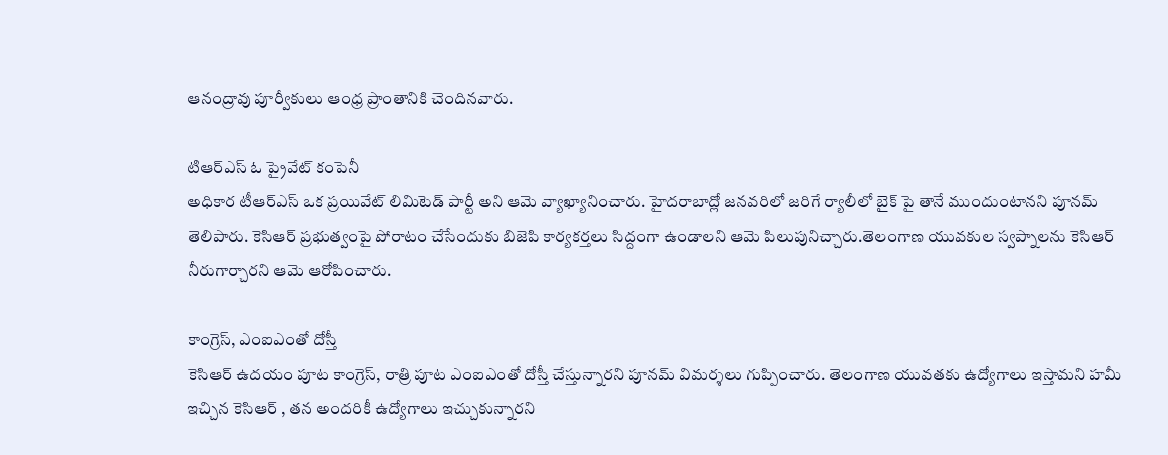ఆనంద్రావు పూర్వీకులు ఆంధ్ర ప్రాంతానికి చెందినవారు.

టిఆర్ఎస్ ఓ ప్రైవేట్ కంపెనీ
అధికార టీఆర్ఎస్ ఒక ప్రయివేట్ లిమిటెడ్ పార్టీ అని ఆమె వ్యాఖ్యానించారు. హైదరాబాద్లో జనవరిలో జరిగే ర్యాలీలో బైక్ పై తానే ముందుంటానని పూనమ్ తెలిపారు. కెసిఆర్ ప్రభుత్వంపై పోరాటం చేసేందుకు బిజెపి కార్యకర్తలు సిద్దంగా ఉండాలని ఆమె పిలుపునిచ్చారు.తెలంగాణ యువకుల స్వప్నాలను కెసిఆర్ నీరుగార్చారని ఆమె ఆరోపించారు.

కాంగ్రెస్, ఎంఐఎంతో దోస్తీ
కెసిఆర్ ఉదయం పూట కాంగ్రెస్, రాత్రి పూట ఎంఐఎంతో దోస్తీ చేస్తున్నారని పూనమ్ విమర్శలు గుప్పించారు. తెలంగాణ యువతకు ఉద్యోగాలు ఇస్తామని హమీ ఇచ్చిన కెసిఆర్ , తన అందరికీ ఉద్యోగాలు ఇచ్చుకున్నారని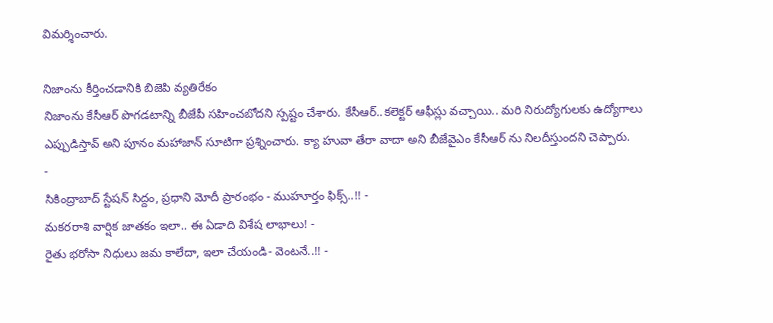విమర్శించారు.

నిజాంను కీర్తించడానికి బిజెపి వ్యతిరేకం
నిజాంను కేసీఆర్ పొగడటాన్ని బీజేపీ సహించబోదని స్పష్టం చేశారు. కేసీఆర్..కలెక్టర్ ఆఫీస్లు వచ్చాయి.. మరి నిరుద్యోగులకు ఉద్యోగాలు ఎప్పుడిస్తావ్ అని పూనం మహాజాన్ సూటిగా ప్రశ్నించారు. క్యా హువా తేరా వాదా అని బీజేవైఎం కేసీఆర్ ను నిలదీస్తుందని చెప్పారు.
-
సికింద్రాబాద్ స్టేషన్ సిద్దం, ప్రధాని మోదీ ప్రారంభం - ముహూర్తం ఫిక్స్..!! -
మకరరాశి వార్షిక జాతకం ఇలా.. ఈ ఏడాది విశేష లాభాలు! -
రైతు భరోసా నిధులు జమ కాలేదా, ఇలా చేయండి- వెంటనే..!! -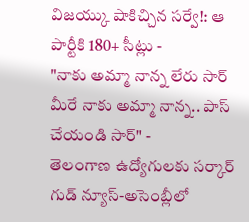విజయ్కు షాకిచ్చిన సర్వే!: ఆ పార్టీకి 180+ సీట్లు -
"నాకు అమ్మా నాన్న లేరు సార్ మీరే నాకు అమ్మా నాన్న.. పాస్ చేయండి సార్" -
తెలంగాణ ఉద్యోగులకు సర్కార్ గుడ్ న్యూస్-అసెంబ్లీలో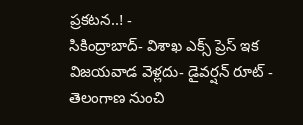ప్రకటన..! -
సికింద్రాబాద్- విశాఖ ఎక్స్ ప్రెస్ ఇక విజయవాడ వెళ్లదు- డైవర్షన్ రూట్ -
తెలంగాణ నుంచి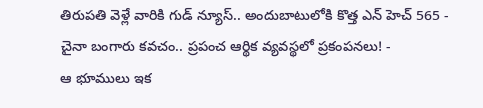తిరుపతి వెళ్లే వారికి గుడ్ న్యూస్.. అందుబాటులోకి కొత్త ఎన్ హెచ్ 565 -
చైనా బంగారు కవచం.. ప్రపంచ ఆర్థిక వ్యవస్థలో ప్రకంపనలు! -
ఆ భూములు ఇక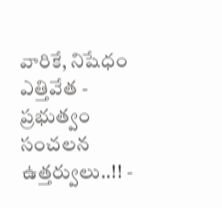వారికే, నిషేధం ఎత్తివేత - ప్రభుత్వం సంచలన ఉత్తర్వులు..!! -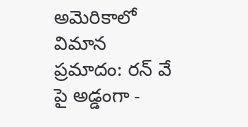అమెరికాలో విమాన ప్రమాదం: రన్ వే పై అడ్డంగా -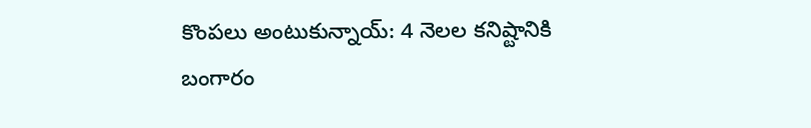కొంపలు అంటుకున్నాయ్: 4 నెలల కనిష్టానికి బంగారం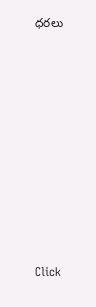ధరలు












Click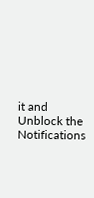it and Unblock the Notifications